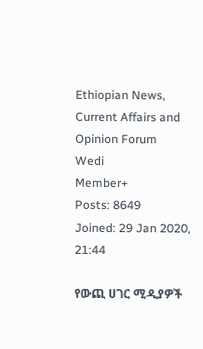Ethiopian News, Current Affairs and Opinion Forum
Wedi
Member+
Posts: 8649
Joined: 29 Jan 2020, 21:44

የውጪ ሀገር ሚዲያዎች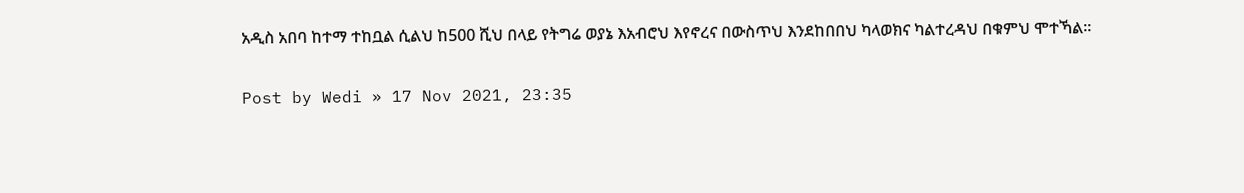አዲስ አበባ ከተማ ተከቧል ሲልህ ከ500 ሺህ በላይ የትግሬ ወያኔ እአብሮህ እየኖረና በውስጥህ እንደከበበህ ካላወክና ካልተረዳህ በቁምህ ሞተኻል።

Post by Wedi » 17 Nov 2021, 23:35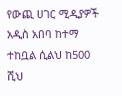የውጪ ሀገር ሚዲያዎች አዲስ አበባ ከተማ ተከቧል ሲልህ ከ500 ሺህ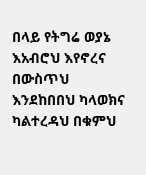በላይ የትግሬ ወያኔ እአብሮህ እየኖረና በውስጥህ እንደከበበህ ካላወክና ካልተረዳህ በቁምህ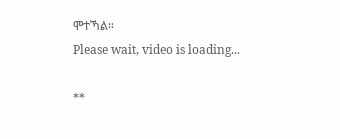ሞተኻል።
Please wait, video is loading...

**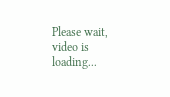Please wait, video is loading...